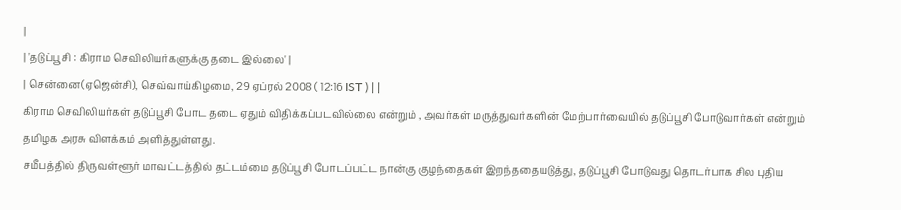|
| 'தடுப்பூசி : கிராம செவிலியர்களுக்கு தடை இல்லை' |
| சென்னை(ஏஜென்சி), செவ்வாய்கிழமை, 29 ஏப்ரல் 2008 ( 12:16 IST ) | |
கிராம செவிலியர்கள் தடுப்பூசி போட தடை ஏதும் விதிக்கப்படவில்லை என்றும் , அவர்கள் மருத்துவர்களின் மேற்பார்வையில் தடுப்பூசி போடுவார்கள் என்றும் தமிழக அரசு விளக்கம் அளித்துள்ளது.
சமீபத்தில் திருவள்ளூர் மாவட்டத்தில் தட்டம்மை தடுப்பூசி போடப்பட்ட நான்கு குழந்தைகள் இறந்ததையடுத்து, தடுப்பூசி போடுவது தொடர்பாக சில புதிய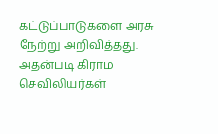கட்டுப்பாடுகளை அரசு நேற்று அறிவித்தது.
அதன்படி கிராம செவிலியர்கள்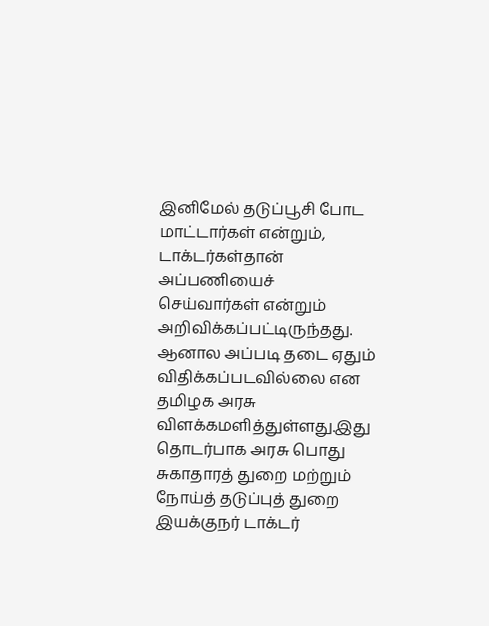இனிமேல் தடுப்பூசி போட மாட்டார்கள் என்றும், டாக்டர்கள்தான் அப்பணியைச் செய்வார்கள் என்றும் அறிவிக்கப்பட்டிருந்தது.
ஆனால அப்படி தடை ஏதும் விதிக்கப்படவில்லை என தமிழக அரசு விளக்கமளித்துள்ளது.இது தொடர்பாக அரசு பொது சுகாதாரத் துறை மற்றும் நோய்த் தடுப்புத் துறை இயக்குநர் டாக்டர்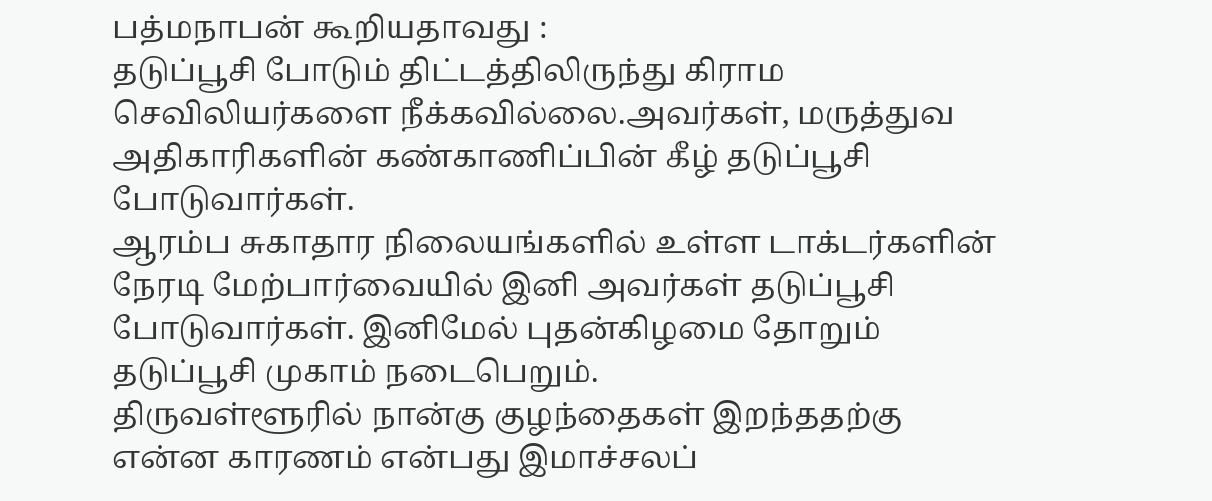பத்மநாபன் கூறியதாவது :
தடுப்பூசி போடும் திட்டத்திலிருந்து கிராம செவிலியர்களை நீக்கவில்லை.அவர்கள், மருத்துவ அதிகாரிகளின் கண்காணிப்பின் கீழ் தடுப்பூசி போடுவார்கள்.
ஆரம்ப சுகாதார நிலையங்களில் உள்ள டாக்டர்களின் நேரடி மேற்பார்வையில் இனி அவர்கள் தடுப்பூசி போடுவார்கள். இனிமேல் புதன்கிழமை தோறும் தடுப்பூசி முகாம் நடைபெறும்.
திருவள்ளூரில் நான்கு குழந்தைகள் இறந்ததற்கு என்ன காரணம் என்பது இமாச்சலப்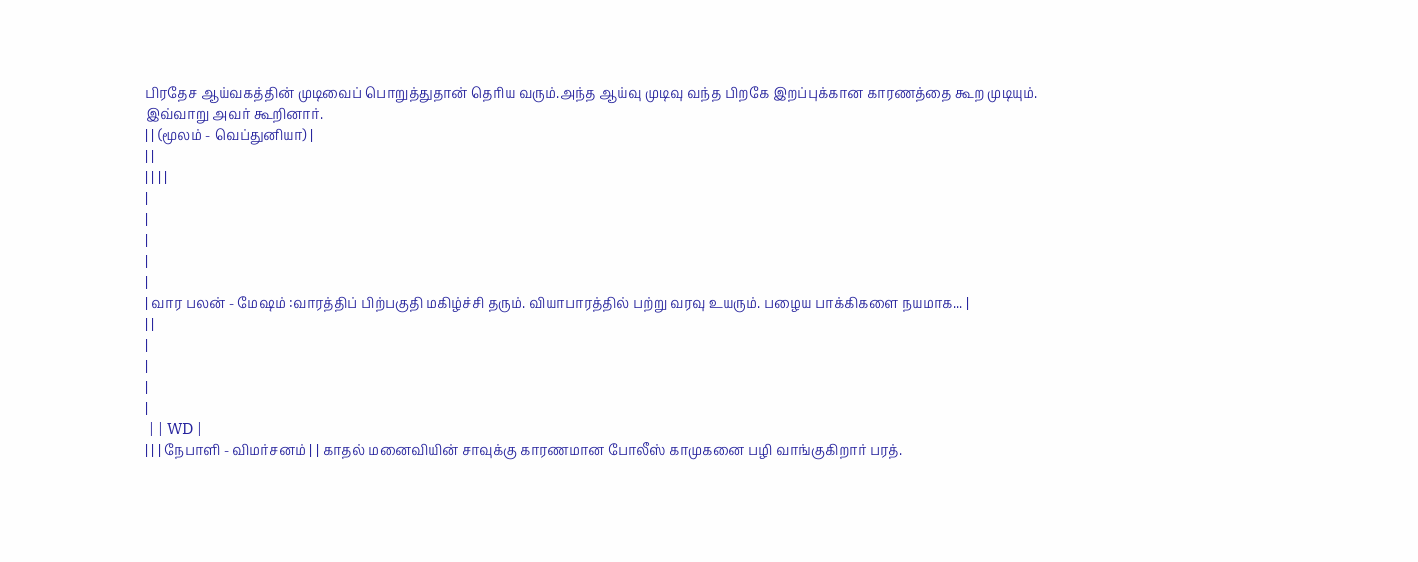பிரதேச ஆய்வகத்தின் முடிவைப் பொறுத்துதான் தெரிய வரும்.அந்த ஆய்வு முடிவு வந்த பிறகே இறப்புக்கான காரணத்தை கூற முடியும்.
இவ்வாறு அவர் கூறினார்.
| | (மூலம் - வெப்துனியா) |
| |
| | | |
|
|
|
|
|
| வார பலன் - மேஷம் :வாரத்திப் பிற்பகுதி மகிழ்ச்சி தரும். வியாபாரத்தில் பற்று வரவு உயரும். பழைய பாக்கிகளை நயமாக... |
| |
|
|
|
|
 | | WD |
| | | நேபாளி - விமர்சனம் | | காதல் மனைவியின் சாவுக்கு காரணமான போலீஸ் காமுகனை பழி வாங்குகிறார் பரத்.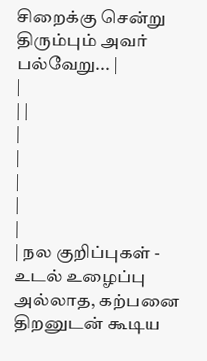சிறைக்கு சென்று திரும்பும் அவர் பல்வேறு... |
|
| |
|
|
|
|
|
| நல குறிப்புகள் - உடல் உழைப்பு அல்லாத, கற்பனை திறனுடன் கூடிய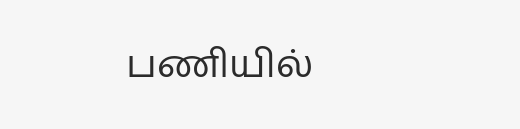பணியில்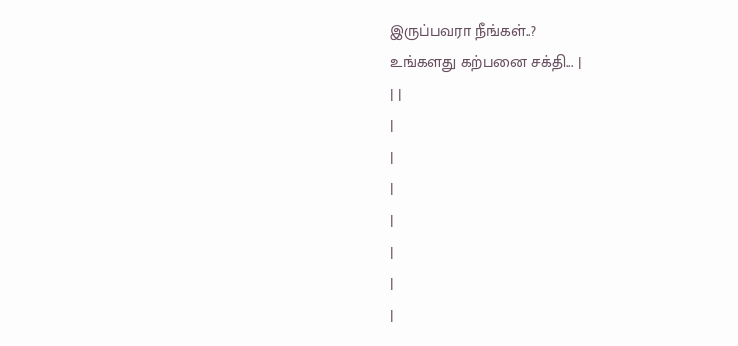இருப்பவரா நீங்கள்..?
உங்களது கற்பனை சக்தி... |
| |
|
|
|
|
|
|
|